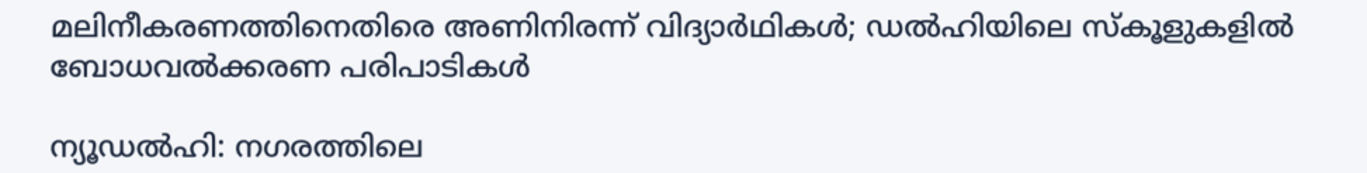മലിനീകരണത്തിനെതിരെ അണിനിരന്ന് വിദ്യാർഥികൾ; ഡൽഹിയിലെ സ്കൂളുകളിൽ ബോധവൽക്കരണ പരിപാടികൾ

ന്യൂഡൽഹി: നഗരത്തിലെ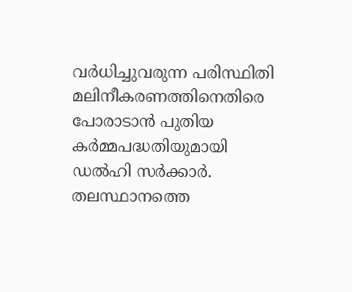വർധിച്ചുവരുന്ന പരിസ്ഥിതി മലിനീകരണത്തിനെതിരെ പോരാടാൻ പുതിയ കർമ്മപദ്ധതിയുമായി ഡൽഹി സർക്കാർ. തലസ്ഥാനത്തെ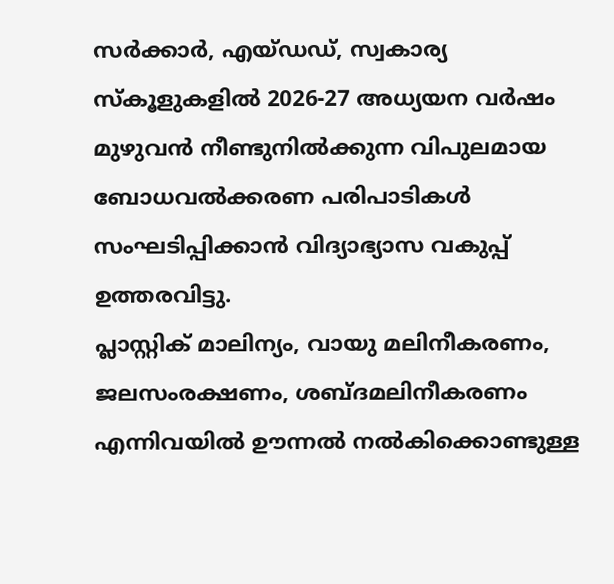സർക്കാർ, എയ്ഡഡ്, സ്വകാര്യ സ്കൂളുകളിൽ 2026-27 അധ്യയന വർഷം മുഴുവൻ നീണ്ടുനിൽക്കുന്ന വിപുലമായ ബോധവൽക്കരണ പരിപാടികൾ സംഘടിപ്പിക്കാൻ വിദ്യാഭ്യാസ വകുപ്പ് ഉത്തരവിട്ടു.
പ്ലാസ്റ്റിക് മാലിന്യം, വായു മലിനീകരണം, ജലസംരക്ഷണം, ശബ്ദമലിനീകരണം എന്നിവയിൽ ഊന്നൽ നൽകിക്കൊണ്ടുള്ള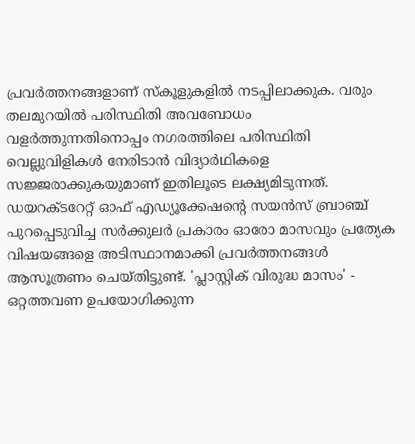പ്രവർത്തനങ്ങളാണ് സ്കൂളുകളിൽ നടപ്പിലാക്കുക. വരും തലമുറയിൽ പരിസ്ഥിതി അവബോധം വളർത്തുന്നതിനൊപ്പം നഗരത്തിലെ പരിസ്ഥിതി വെല്ലുവിളികൾ നേരിടാൻ വിദ്യാർഥികളെ സജ്ജരാക്കുകയുമാണ് ഇതിലൂടെ ലക്ഷ്യമിടുന്നത്.
ഡയറക്ടറേറ്റ് ഓഫ് എഡ്യൂക്കേഷന്റെ സയൻസ് ബ്രാഞ്ച് പുറപ്പെടുവിച്ച സർക്കുലർ പ്രകാരം ഓരോ മാസവും പ്രത്യേക വിഷയങ്ങളെ അടിസ്ഥാനമാക്കി പ്രവർത്തനങ്ങൾ ആസൂത്രണം ചെയ്തിട്ടുണ്ട്. 'പ്ലാസ്റ്റിക് വിരുദ്ധ മാസം' - ഒറ്റത്തവണ ഉപയോഗിക്കുന്ന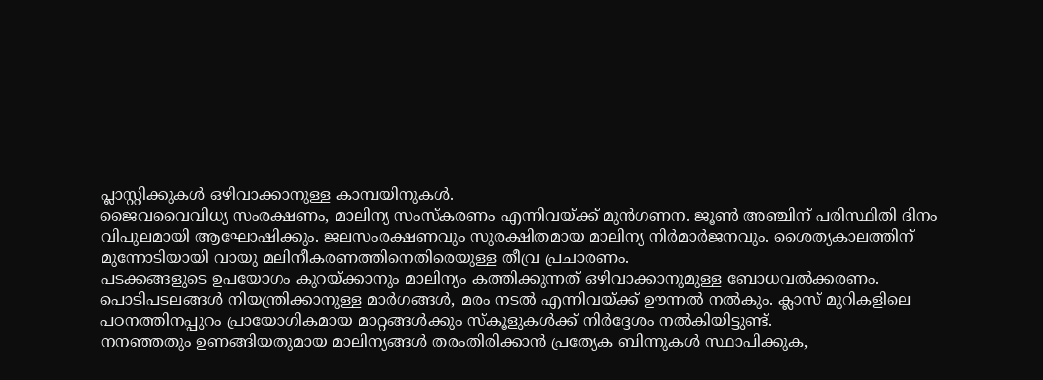പ്ലാസ്റ്റിക്കുകൾ ഒഴിവാക്കാനുള്ള കാമ്പയിനുകൾ.
ജൈവവൈവിധ്യ സംരക്ഷണം, മാലിന്യ സംസ്കരണം എന്നിവയ്ക്ക് മുൻഗണന. ജൂൺ അഞ്ചിന് പരിസ്ഥിതി ദിനം വിപുലമായി ആഘോഷിക്കും. ജലസംരക്ഷണവും സുരക്ഷിതമായ മാലിന്യ നിർമാർജനവും. ശൈത്യകാലത്തിന് മുന്നോടിയായി വായു മലിനീകരണത്തിനെതിരെയുള്ള തീവ്ര പ്രചാരണം.
പടക്കങ്ങളുടെ ഉപയോഗം കുറയ്ക്കാനും മാലിന്യം കത്തിക്കുന്നത് ഒഴിവാക്കാനുമുള്ള ബോധവൽക്കരണം. പൊടിപടലങ്ങൾ നിയന്ത്രിക്കാനുള്ള മാർഗങ്ങൾ, മരം നടൽ എന്നിവയ്ക്ക് ഊന്നൽ നൽകും. ക്ലാസ് മുറികളിലെ പഠനത്തിനപ്പുറം പ്രായോഗികമായ മാറ്റങ്ങൾക്കും സ്കൂളുകൾക്ക് നിർദ്ദേശം നൽകിയിട്ടുണ്ട്.
നനഞ്ഞതും ഉണങ്ങിയതുമായ മാലിന്യങ്ങൾ തരംതിരിക്കാൻ പ്രത്യേക ബിന്നുകൾ സ്ഥാപിക്കുക,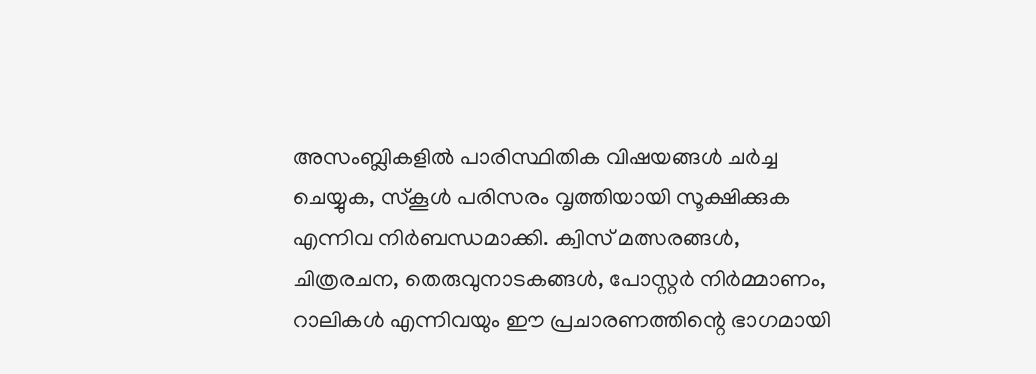അസംബ്ലികളിൽ പാരിസ്ഥിതിക വിഷയങ്ങൾ ചർച്ച ചെയ്യുക, സ്കൂൾ പരിസരം വൃത്തിയായി സൂക്ഷിക്കുക എന്നിവ നിർബന്ധമാക്കി. ക്വിസ് മത്സരങ്ങൾ, ചിത്രരചന, തെരുവുനാടകങ്ങൾ, പോസ്റ്റർ നിർമ്മാണം, റാലികൾ എന്നിവയും ഈ പ്രചാരണത്തിന്റെ ഭാഗമായി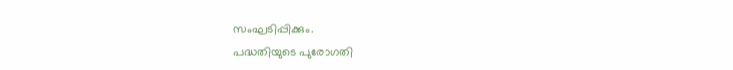സംഘടിപ്പിക്കും.
പദ്ധതിയുടെ പുരോഗതി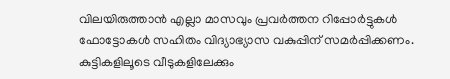വിലയിരുത്താൻ എല്ലാ മാസവും പ്രവർത്തന റിപ്പോർട്ടുകൾ ഫോട്ടോകൾ സഹിതം വിദ്യാഭ്യാസ വകുപ്പിന് സമർപ്പിക്കണം. കുട്ടികളിലൂടെ വീടുകളിലേക്കും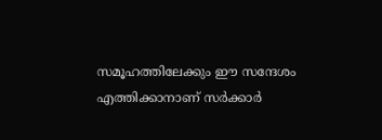സമൂഹത്തിലേക്കും ഈ സന്ദേശം എത്തിക്കാനാണ് സർക്കാർ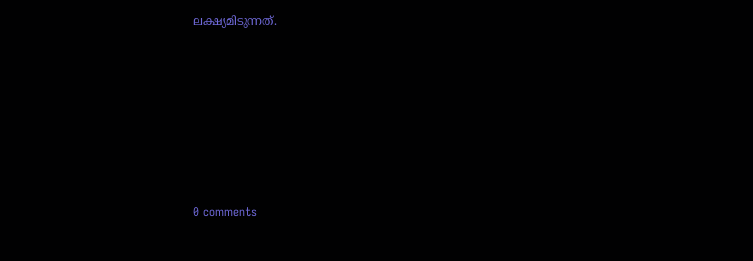ലക്ഷ്യമിടുന്നത്.










0 comments